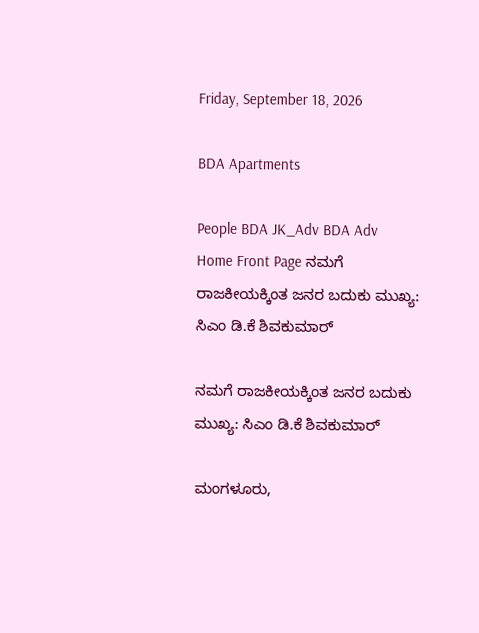Friday, September 18, 2026

BDA Apartments

People BDA JK_Adv BDA Adv
Home Front Page ನಮಗೆ ರಾಜಕೀಯಕ್ಕಿಂತ ಜನರ ಬದುಕು ಮುಖ್ಯ: ಸಿಎಂ ಡಿ.ಕೆ ಶಿವಕುಮಾರ್

ನಮಗೆ ರಾಜಕೀಯಕ್ಕಿಂತ ಜನರ ಬದುಕು ಮುಖ್ಯ: ಸಿಎಂ ಡಿ.ಕೆ ಶಿವಕುಮಾರ್

ಮಂಗಳೂರು,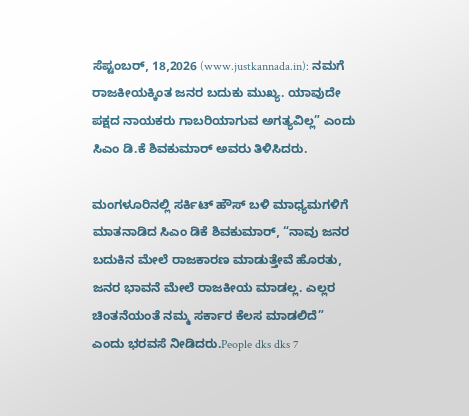ಸೆಪ್ಟಂಬರ್, 18,2026 (www.justkannada.in): ನಮಗೆ ರಾಜಕೀಯಕ್ಕಿಂತ ಜನರ ಬದುಕು ಮುಖ್ಯ. ಯಾವುದೇ ಪಕ್ಷದ ನಾಯಕರು ಗಾಬರಿಯಾಗುವ ಅಗತ್ಯವಿಲ್ಲ” ಎಂದು ಸಿಎಂ ಡಿ.ಕೆ ಶಿವಕುಮಾರ್ ಅವರು ತಿಳಿಸಿದರು.

ಮಂಗಳೂರಿನಲ್ಲಿ ಸರ್ಕಿಟ್ ಹೌಸ್ ಬಳಿ ಮಾಧ್ಯಮಗಳಿಗೆ ಮಾತನಾಡಿದ ಸಿಎಂ ಡಿಕೆ ಶಿವಕುಮಾರ್, “ನಾವು ಜನರ ಬದುಕಿನ ಮೇಲೆ ರಾಜಕಾರಣ ಮಾಡುತ್ತೇವೆ ಹೊರತು, ಜನರ ಭಾವನೆ ಮೇಲೆ ರಾಜಕೀಯ ಮಾಡಲ್ಲ. ಎಲ್ಲರ ಚಿಂತನೆಯಂತೆ ನಮ್ಮ ಸರ್ಕಾರ ಕೆಲಸ ಮಾಡಲಿದೆ” ಎಂದು ಭರವಸೆ ನೀಡಿದರು.People dks dks 7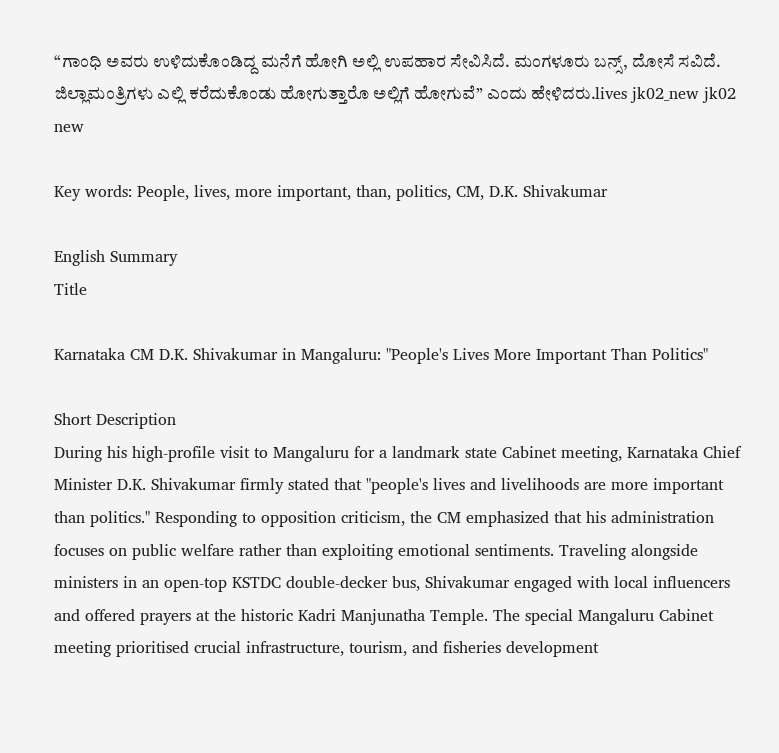“ಗಾಂಧಿ ಅವರು ಉಳಿದುಕೊಂಡಿದ್ದ ಮನೆಗೆ ಹೋಗಿ ಅಲ್ಲಿ ಉಪಹಾರ ಸೇವಿಸಿದೆ. ಮಂಗಳೂರು ಬನ್ಸ್, ದೋಸೆ ಸವಿದೆ. ಜಿಲ್ಲಾಮಂತ್ರಿಗಳು ಎಲ್ಲಿ ಕರೆದುಕೊಂಡು ಹೋಗುತ್ತಾರೊ ಅಲ್ಲಿಗೆ ಹೋಗುವೆ” ಎಂದು ಹೇಳಿದರು.lives jk02_new jk02 new

Key words: People, lives, more important, than, politics, CM, D.K. Shivakumar

English Summary
Title

Karnataka CM D.K. Shivakumar in Mangaluru: "People's Lives More Important Than Politics"

Short Description
During his high-profile visit to Mangaluru for a landmark state Cabinet meeting, Karnataka Chief Minister D.K. Shivakumar firmly stated that "people's lives and livelihoods are more important than politics." Responding to opposition criticism, the CM emphasized that his administration focuses on public welfare rather than exploiting emotional sentiments. Traveling alongside ministers in an open-top KSTDC double-decker bus, Shivakumar engaged with local influencers and offered prayers at the historic Kadri Manjunatha Temple. The special Mangaluru Cabinet meeting prioritised crucial infrastructure, tourism, and fisheries development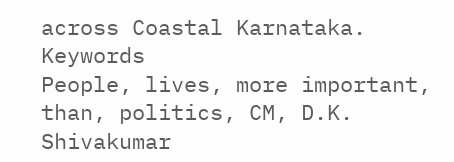across Coastal Karnataka.
Keywords
People, lives, more important, than, politics, CM, D.K. Shivakumar